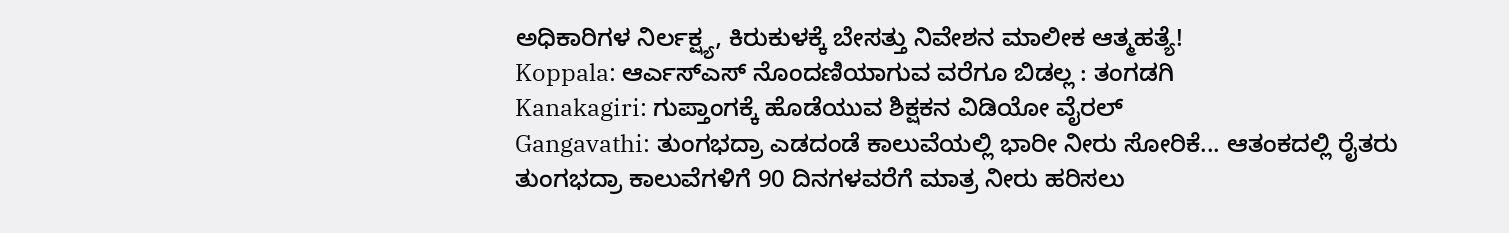ಅಧಿಕಾರಿಗಳ ನಿರ್ಲಕ್ಷ್ಯ, ಕಿರುಕುಳಕ್ಕೆ ಬೇಸತ್ತು ನಿವೇಶನ ಮಾಲೀಕ ಆತ್ಮಹತ್ಯೆ!
Koppala: ಆರ್ಎಸ್ಎಸ್ ನೊಂದಣಿಯಾಗುವ ವರೆಗೂ ಬಿಡಲ್ಲ : ತಂಗಡಗಿ
Kanakagiri: ಗುಪ್ತಾಂಗಕ್ಕೆ ಹೊಡೆಯುವ ಶಿಕ್ಷಕನ ವಿಡಿಯೋ ವೈರಲ್
Gangavathi: ತುಂಗಭದ್ರಾ ಎಡದಂಡೆ ಕಾಲುವೆಯಲ್ಲಿ ಭಾರೀ ನೀರು ಸೋರಿಕೆ... ಆತಂಕದಲ್ಲಿ ರೈತರು
ತುಂಗಭದ್ರಾ ಕಾಲುವೆಗಳಿಗೆ 90 ದಿನಗಳವರೆಗೆ ಮಾತ್ರ ನೀರು ಹರಿಸಲು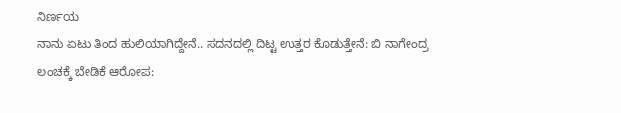ನಿರ್ಣಯ
ನಾನು ಏಟು ತಿಂದ ಹುಲಿಯಾಗಿದ್ದೇನೆ.. ಸದನದಲ್ಲಿ ದಿಟ್ಟ ಉತ್ತರ ಕೊಡುತ್ತೇನೆ: ಬಿ ನಾಗೇಂದ್ರ
ಲಂಚಕ್ಕೆ ಬೇಡಿಕೆ ಆರೋಪ: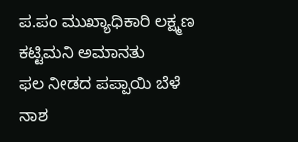ಪ.ಪಂ ಮುಖ್ಯಾಧಿಕಾರಿ ಲಕ್ಷ್ಮಣ ಕಟ್ಟಿಮನಿ ಅಮಾನತು
ಫಲ ನೀಡದ ಪಪ್ಪಾಯಿ ಬೆಳೆ ನಾಶ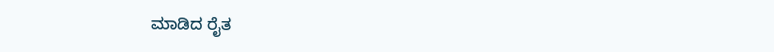ಮಾಡಿದ ರೈತ